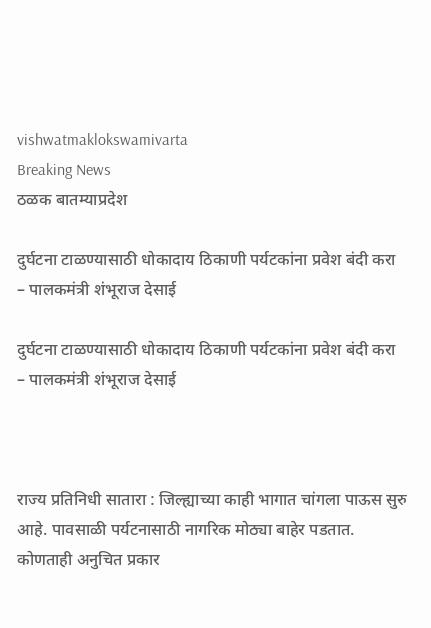vishwatmaklokswamivarta
Breaking News
ठळक बातम्याप्रदेश

दुर्घटना टाळण्यासाठी धोकादाय ठिकाणी पर्यटकांना प्रवेश बंदी करा   – पालकमंत्री शंभूराज देसाई

दुर्घटना टाळण्यासाठी धोकादाय ठिकाणी पर्यटकांना प्रवेश बंदी करा   – पालकमंत्री शंभूराज देसाई



राज्य प्रतिनिधी सातारा : जिल्ह्याच्या काही भागात चांगला पाऊस सुरु आहे. पावसाळी पर्यटनासाठी नागरिक मोठ्या बाहेर पडतात. कोणताही अनुचित प्रकार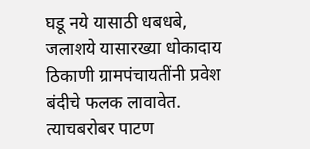घडू नये यासाठी धबधबे, जलाशये यासारख्या धोकादाय ठिकाणी ग्रामपंचायतींनी प्रवेश बंदीचे फलक लावावेत. त्याचबरोबर पाटण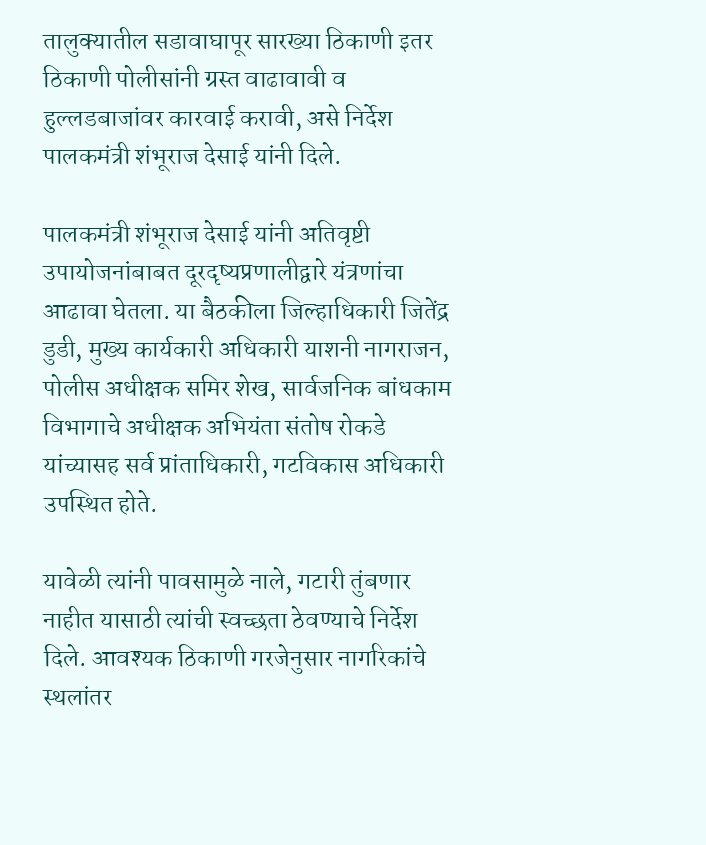तालुक्यातील सडावाघापूर सारख्या ठिकाणी इतर ठिकाणी पोलीसांनी ग्रस्त वाढावावी व हुल्लडबाजांवर कारवाई करावी, असे निर्देश पालकमंत्री शंभूराज देसाई यांनी दिले.

पालकमंत्री शंभूराज देसाई यांनी अतिवृष्टी उपायोजनांबाबत दूरदृष्यप्रणालीद्वारे यंत्रणांचा आढावा घेतला. या बैठकीला जिल्हाधिकारी जितेंद्र डुडी, मुख्य कार्यकारी अधिकारी याशनी नागराजन, पोलीस अधीक्षक समिर शेख, सार्वजनिक बांधकाम विभागाचे अधीक्षक अभियंता संतोष रोकडे यांच्यासह सर्व प्रांताधिकारी, गटविकास अधिकारी उपस्थित होते.

यावेळी त्यांनी पावसामुळे नाले, गटारी तुंबणार नाहीत यासाठी त्यांची स्वच्छता ठेवण्याचे निर्देश दिले. आवश्यक ठिकाणी गरजेनुसार नागरिकांचे स्थलांतर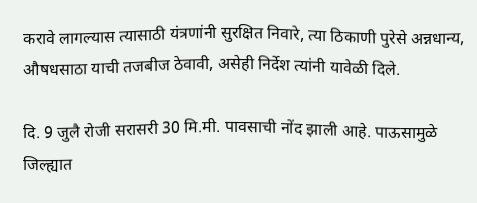करावे लागल्यास त्यासाठी यंत्रणांनी सुरक्षित निवारे, त्या ठिकाणी पुरेसे अन्नधान्य, औषधसाठा याची तजबीज ठेवावी, असेही निर्देश त्यांनी यावेळी दिले.

दि. 9 जुलै रोजी सरासरी 30 मि.मी. पावसाची नोंद झाली आहे. पाऊसामुळे जिल्ह्यात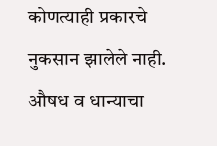कोणत्याही प्रकारचे नुकसान झालेले नाही. औषध व धान्याचा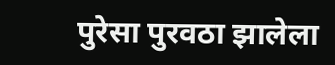पुरेसा पुरवठा झालेला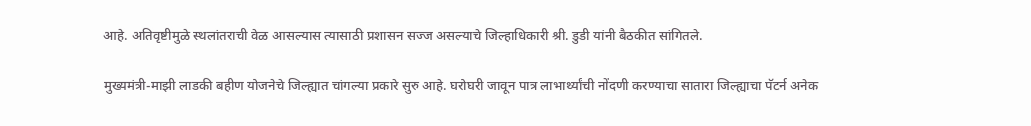आहे. अतिवृष्टीमुळे स्थलांतराची वेळ आसल्यास त्यासाठी प्रशासन सज्ज असल्याचे जिल्हाधिकारी श्री. डुडी यांनी बैठकीत सांगितले.

मुख्यमंत्री-माझी लाडकी बहीण योजनेचे जिल्ह्यात चांगल्या प्रकारे सुरु आहे. घरोघरी जावून पात्र लाभार्थ्यांची नोंदणी करण्याचा सातारा जिल्ह्याचा पॅटर्न अनेक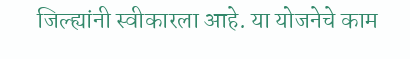जिल्ह्यांनी स्वीकारला आहे. या योजनेचे काम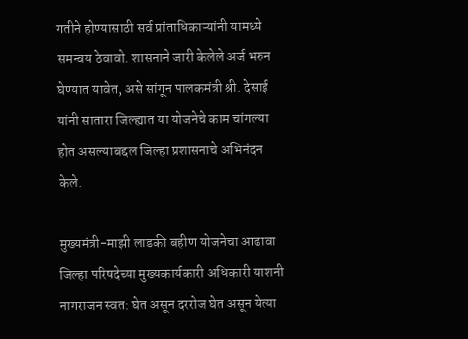गतीने होण्यासाठी सर्व प्रांताधिकाऱ्यांनी यामध्ये समन्वय ठेवावो. शासनाने जारी केलेले अर्ज भरुन घेण्यात यावेत, असे सांगून पालकमंत्री श्री. देसाई यांनी सातारा जिल्ह्यात या योजनेचे काम चांगल्या होत असल्याबद्दल जिल्हा प्रशासनाचे अभिनंदन केले.

मुख्यमंत्री-माझी लाडकी बहीण योजनेचा आढावा जिल्हा परिषदेच्या मुख्यकार्यकारी अधिकारी याशनी नागराजन स्वत: घेत असून दररोज घेत असून येत्या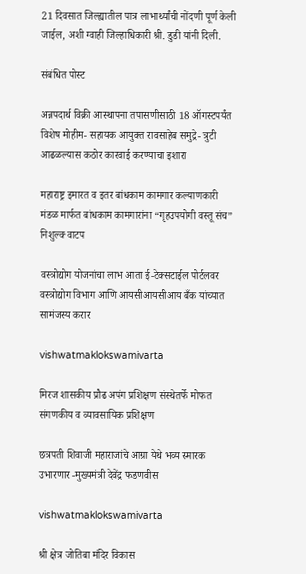21 दिवसात जिल्ह्यातील पात्र लाभार्थ्यांची नोंदणी पूर्ण केली जाईल, अशी ग्वाही जिल्हाधिकारी श्री. डुडी यांनी दिली.

संबंधित पोस्ट

अन्नपदार्थ विक्री आस्थापना तपासणीसाठी 18 ऑगस्टपर्यंत विशेष मोहीम- सहायक आयुक्त रावसाहेब समुद्रे- त्रुटी आढळल्यास कठोर कारवाई करण्याचा इशारा

महाराष्ट्र इमारत व इतर बांधकाम कामगार कल्याणकारी मंडळ मार्फत बांधकाम कामगारांना “गृहउपयोगी वस्तू संच” निशुल्क्‍ वाटप

वस्त्रोद्योग योजनांचा लाभ आता ई-टेक्सटाईल पोर्टलवर वस्त्रोद्योग विभाग आणि आयसीआयसीआय बँक यांच्यात सामंजस्य करार

vishwatmaklokswamivarta

मिरज शासकीय प्रौढ अपंग प्रशिक्षण संस्थेतर्फे मोफत संगणकीय व व्यावसायिक प्रशिक्षण

छत्रपती शिवाजी महाराजांचे आग्रा येथे भव्य स्मारक उभारणार -मुख्यमंत्री देवेंद्र फडणवीस

vishwatmaklokswamivarta

श्री क्षेत्र जोतिबा मंदिर विकास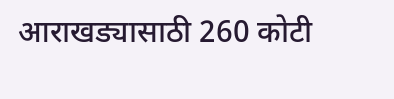आराखड्यासाठी 260 कोटी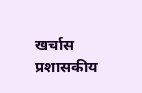खर्चास प्रशासकीय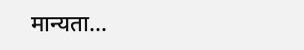मान्यता…